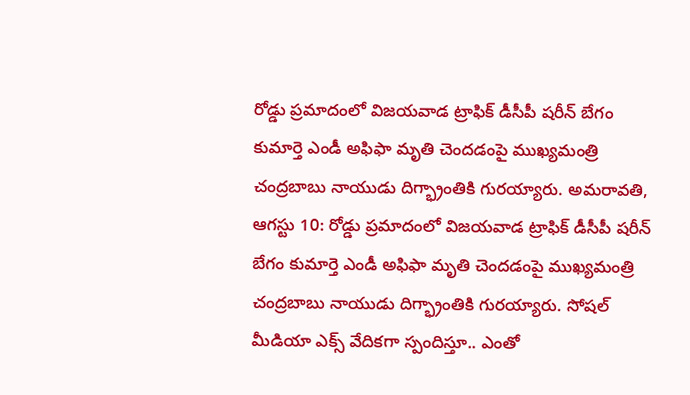రోడ్డు ప్రమాదంలో విజయవాడ ట్రాఫిక్ డీసీపీ షరీన్ బేగం కుమార్తె ఎండీ అఫిఫా మృతి చెందడంపై ముఖ్యమంత్రి చంద్రబాబు నాయుడు దిగ్భ్రాంతికి గురయ్యారు. అమరావతి, ఆగస్టు 10: రోడ్డు ప్రమాదంలో విజయవాడ ట్రాఫిక్ డీసీపీ షరీన్ బేగం కుమార్తె ఎండీ అఫిఫా మృతి చెందడంపై ముఖ్యమంత్రి చంద్రబాబు నాయుడు దిగ్భ్రాంతికి గురయ్యారు. సోషల్ మీడియా ఎక్స్ వేదికగా స్పందిస్తూ.. ఎంతో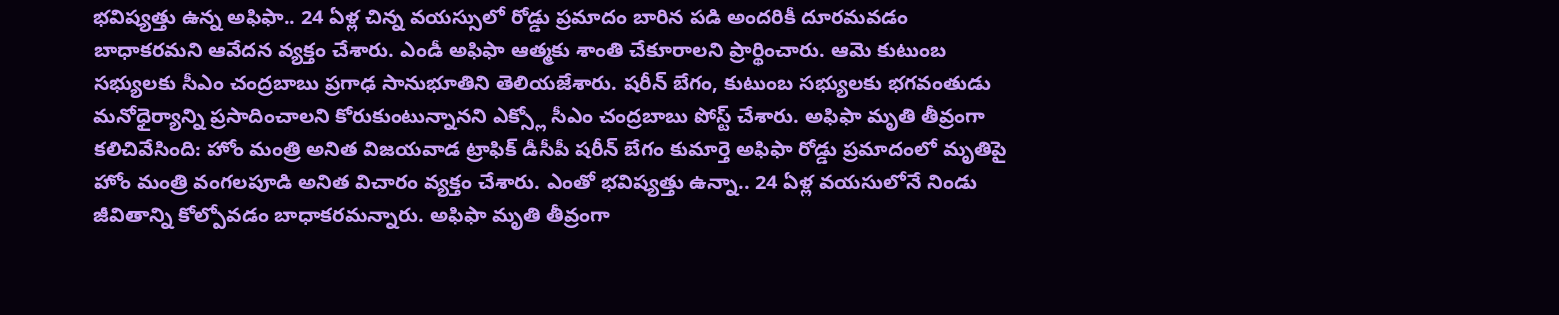భవిష్యత్తు ఉన్న అఫిఫా.. 24 ఏళ్ల చిన్న వయస్సులో రోడ్డు ప్రమాదం బారిన పడి అందరికీ దూరమవడం బాధాకరమని ఆవేదన వ్యక్తం చేశారు. ఎండీ అఫిఫా ఆత్మకు శాంతి చేకూరాలని ప్రార్థించారు. ఆమె కుటుంబ సభ్యులకు సీఎం చంద్రబాబు ప్రగాఢ సానుభూతిని తెలియజేశారు. షరీన్ బేగం, కుటుంబ సభ్యులకు భగవంతుడు మనోధైర్యాన్ని ప్రసాదించాలని కోరుకుంటున్నానని ఎక్స్లో సీఎం చంద్రబాబు పోస్ట్ చేశారు. అఫిఫా మృతి తీవ్రంగా కలిచివేసింది: హోం మంత్రి అనిత విజయవాడ ట్రాఫిక్ డీసీపీ షరీన్ బేగం కుమార్తె అఫిఫా రోడ్డు ప్రమాదంలో మృతిపై హోం మంత్రి వంగలపూడి అనిత విచారం వ్యక్తం చేశారు. ఎంతో భవిష్యత్తు ఉన్నా.. 24 ఏళ్ల వయసులోనే నిండు జీవితాన్ని కోల్పోవడం బాధాకరమన్నారు. అఫిఫా మృతి తీవ్రంగా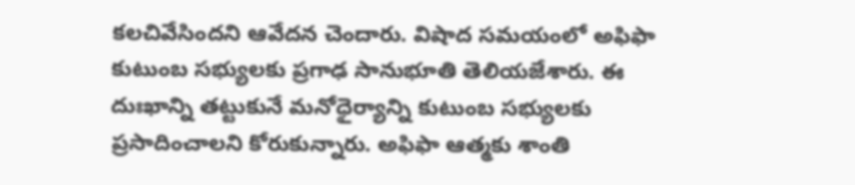కలచివేసిందని ఆవేదన చెందారు. విషాద సమయంలో అఫిఫా కుటుంబ సభ్యులకు ప్రగాఢ సానుభూతి తెలియజేశారు. ఈ దుఃఖాన్ని తట్టుకునే మనోధైర్యాన్ని కుటుంబ సభ్యులకు ప్రసాదించాలని కోరుకున్నారు. అఫిఫా ఆత్మకు శాంతి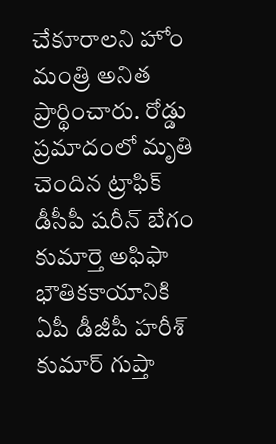చేకూరాలని హోం మంత్రి అనిత ప్రార్థించారు. రోడ్డు ప్రమాదంలో మృతి చెందిన ట్రాఫిక్ డీసీపీ షరీన్ బేగం కుమార్తె అఫిఫా భౌతికకాయానికి ఏపీ డీజీపీ హరీశ్ కుమార్ గుప్తా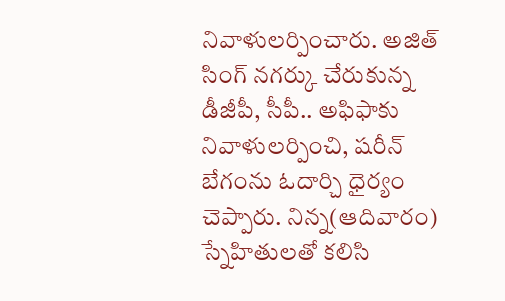నివాళులర్పించారు. అజిత్ సింగ్ నగర్కు చేరుకున్న డీజీపీ, సీపీ.. అఫిఫాకు నివాళులర్పించి, షరీన్ బేగంను ఓదార్చి ధైర్యం చెప్పారు. నిన్న(ఆదివారం) స్నేహితులతో కలిసి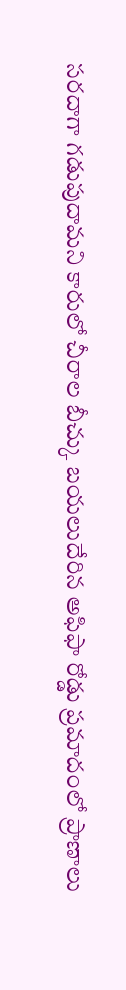సరదాగా గడుపుదామని కారులో చీరాల బీచ్కు బయలుదేరిన అఫిఫా రోడ్డు ప్రమాదంలో ప్రాణాలు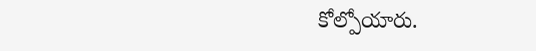కోల్పోయారు.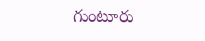గుంటూరు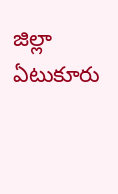జిల్లా ఏటుకూరు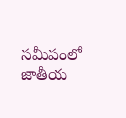సమీపంలో జాతీయ